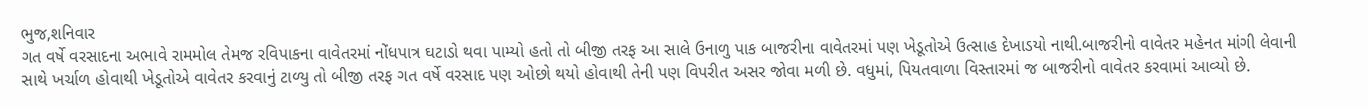ભુજ,શનિવાર
ગત વર્ષે વરસાદના અભાવે રામમોલ તેમજ રવિપાકના વાવેતરમાં નોંધપાત્ર ઘટાડો થવા પામ્યો હતો તો બીજી તરફ આ સાલે ઉનાળુ પાક બાજરીના વાવેતરમાં પણ ખેડૂતોએ ઉત્સાહ દેખાડયો નાથી.બાજરીનો વાવેતર મહેનત માંગી લેવાની સાથે ખર્ચાળ હોવાથી ખેડૂતોએ વાવેતર કરવાનું ટાળ્યુ તો બીજી તરફ ગત વર્ષે વરસાદ પણ ઓછો થયો હોવાથી તેની પણ વિપરીત અસર જોવા મળી છે. વધુમાં, પિયતવાળા વિસ્તારમાં જ બાજરીનો વાવેતર કરવામાં આવ્યો છે.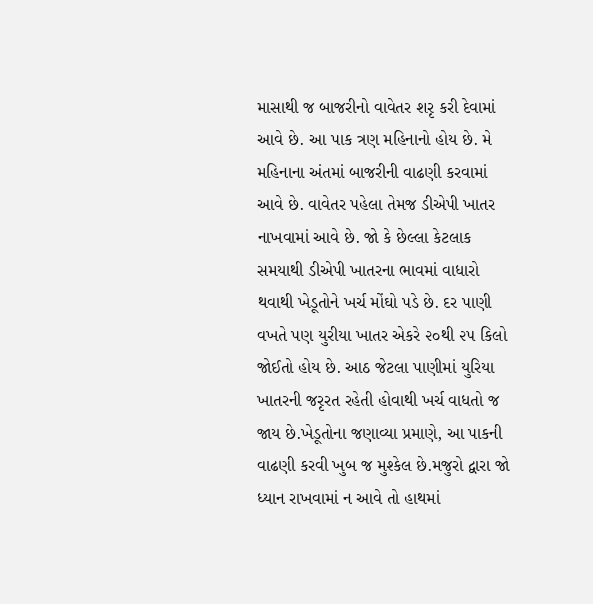માસાથી જ બાજરીનો વાવેતર શરૃ કરી દેવામાં આવે છે. આ પાક ત્રણ મહિનાનો હોય છે. મે મહિનાના અંતમાં બાજરીની વાઢણી કરવામાં આવે છે. વાવેતર પહેલા તેમજ ડીએપી ખાતર નાખવામાં આવે છે. જો કે છેલ્લા કેટલાક સમયાથી ડીએપી ખાતરના ભાવમાં વાધારો થવાથી ખેડૂતોને ખર્ચ મોંઘો પડે છે. દર પાણી વખતે પણ યુરીયા ખાતર એકરે ૨૦થી ૨૫ કિલો જોઈતો હોય છે. આઠ જેટલા પાણીમાં યુરિયા ખાતરની જરૃરત રહેતી હોવાથી ખર્ચ વાધતો જ જાય છે.ખેડૂતોના જણાવ્યા પ્રમાણે, આ પાકની વાઢણી કરવી ખુબ જ મુશ્કેલ છે.મજુરો દ્વારા જો ધ્યાન રાખવામાં ન આવે તો હાથમાં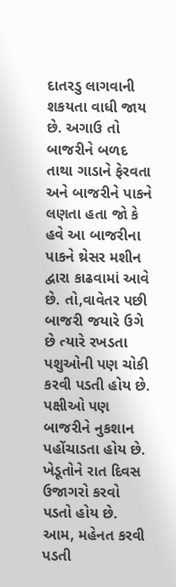દાતરડુ લાગવાની શકયતા વાધી જાય છે. અગાઉ તો બાજરીને બળદ તાથા ગાડાને ફેરવતા અને બાજરીને પાકને લણતા હતા જો કે હવે આ બાજરીના પાકને થ્રેસર મશીન દ્વારા કાઢવામાં આવે છે. તો,વાવેતર પછી બાજરી જયારે ઉગે છે ત્યારે રખડતા પશુઓની પણ ચોકી કરવી પડતી હોય છે. પક્ષીઓ પણ બાજરીને નુકશાન પહોંચાડતા હોય છે. ખેડૂતોને રાત દિવસ ઉજાગરો કરવો પડતો હોય છે. આમ, મહેનત કરવી પડતી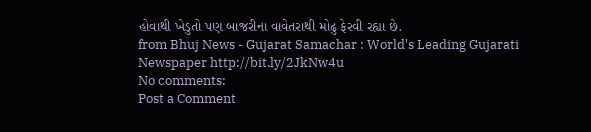હોવાથી ખેડુતો પણ બાજરીના વાવેતરાથી મોઢુ ફેરવી રહ્યા છે.
from Bhuj News - Gujarat Samachar : World's Leading Gujarati Newspaper http://bit.ly/2JkNw4u
No comments:
Post a Comment